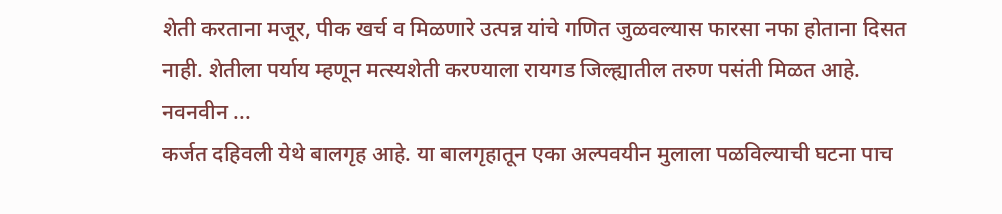शेती करताना मजूर, पीक खर्च व मिळणारे उत्पन्न यांचे गणित जुळवल्यास फारसा नफा होताना दिसत नाही. शेतीला पर्याय म्हणून मत्स्यशेती करण्याला रायगड जिल्ह्यातील तरुण पसंती मिळत आहे. नवनवीन ...
कर्जत दहिवली येथे बालगृह आहे. या बालगृहातून एका अल्पवयीन मुलाला पळविल्याची घटना पाच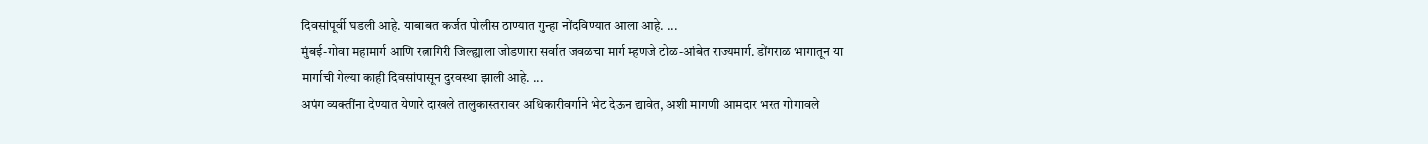दिवसांपूर्वी घडली आहे. याबाबत कर्जत पोलीस ठाण्यात गुन्हा नोंदविण्यात आला आहे. ...
मुंबई-गोवा महामार्ग आणि रत्नागिरी जिल्ह्याला जोडणारा सर्वात जवळचा मार्ग म्हणजे टोळ-आंबेत राज्यमार्ग. डोंगराळ भागातून या मार्गाची गेल्या काही दिवसांपासून दुरवस्था झाली आहे. ...
अपंग व्यक्तींना देण्यात येणारे दाखले तालुकास्तरावर अधिकारीवर्गाने भेट देऊन द्यावेत, अशी मागणी आमदार भरत गोगावले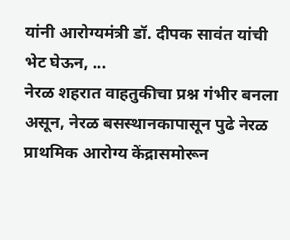यांनी आरोग्यमंत्री डॉ. दीपक सावंत यांची भेट घेऊन, ...
नेरळ शहरात वाहतुकीचा प्रश्न गंभीर बनला असून, नेरळ बसस्थानकापासून पुढे नेरळ प्राथमिक आरोग्य केंद्रासमोरून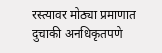रस्त्यावर मोठ्या प्रमाणात दुचाकी अनधिकृतपणे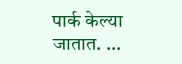पार्क केल्या जातात. ...